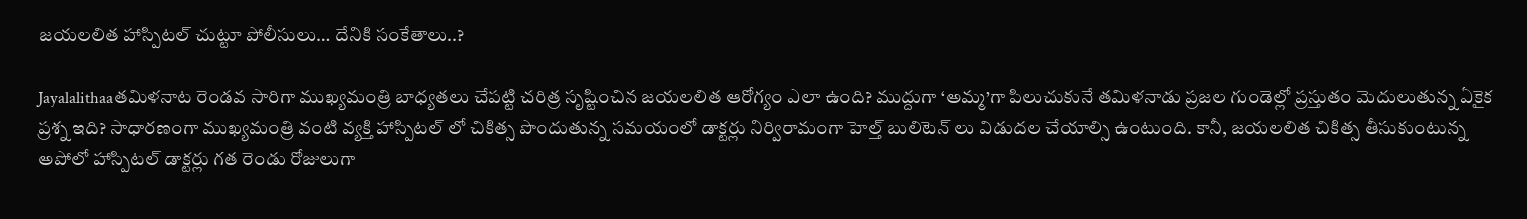జయలలిత హాస్పిటల్ చుట్టూ పోలీసులు… దేనికి సంకేతాలు..?

Jayalalithaaతమిళనాట రెండవ సారిగా ముఖ్యమంత్రి బాధ్యతలు చేపట్టి చరిత్ర సృష్టించిన జయలలిత ఆరోగ్యం ఎలా ఉంది? ముద్దుగా ‘అమ్మ’గా పిలుచుకునే తమిళనాడు ప్రజల గుండెల్లో ప్రస్తుతం మెదులుతున్న ఏకైక ప్రశ్న ఇది? సాధారణంగా ముఖ్యమంత్రి వంటి వ్యక్తి హాస్పిటల్ లో చికిత్స పొందుతున్న సమయంలో డాక్టర్లు నిర్విరామంగా హెల్త్ బులిటెన్ లు విడుదల చేయాల్సి ఉంటుంది. కానీ, జయలలిత చికిత్స తీసుకుంటున్న అపోలో హాస్పిటల్ డాక్టర్లు గత రెండు రోజులుగా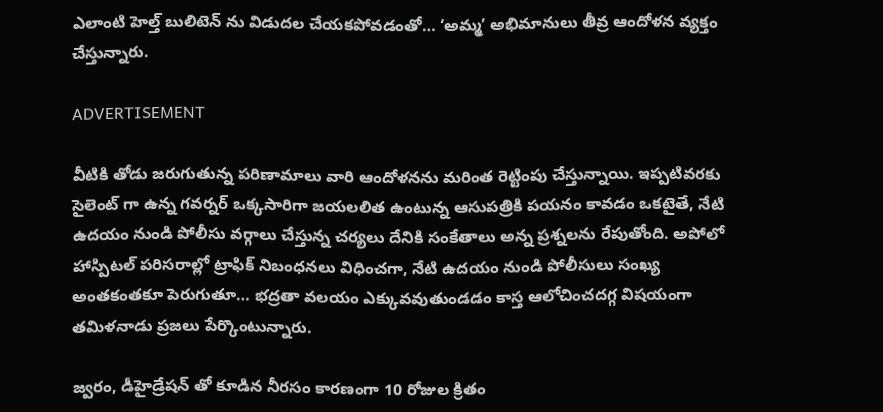ఎలాంటి హెల్త్ బులిటెన్ ను విడుదల చేయకపోవడంతో… ‘అమ్మ’ అభిమానులు తీవ్ర ఆందోళన వ్యక్తం చేస్తున్నారు.

ADVERTISEMENT

వీటికి తోడు జరుగుతున్న పరిణామాలు వారి ఆందోళనను మరింత రెట్టింపు చేస్తున్నాయి. ఇప్పటివరకు సైలెంట్ గా ఉన్న గవర్నర్ ఒక్కసారిగా జయలలిత ఉంటున్న ఆసుపత్రికి పయనం కావడం ఒకటైతే, నేటి ఉదయం నుండి పోలీసు వర్గాలు చేస్తున్న చర్యలు దేనికి సంకేతాలు అన్న ప్రశ్నలను రేపుతోంది. అపోలో హాస్పిటల్ పరిసరాల్లో ట్రాఫిక్ నిబంధనలు విధించగా, నేటి ఉదయం నుండి పోలీసులు సంఖ్య అంతకంతకూ పెరుగుతూ… భద్రతా వలయం ఎక్కువవుతుండడం కాస్త ఆలోచించదగ్గ విషయంగా తమిళనాడు ప్రజలు పేర్కొంటున్నారు.

జ్వరం, డీహైడ్రేషన్ తో కూడిన నీరసం కారణంగా 10 రోజుల క్రితం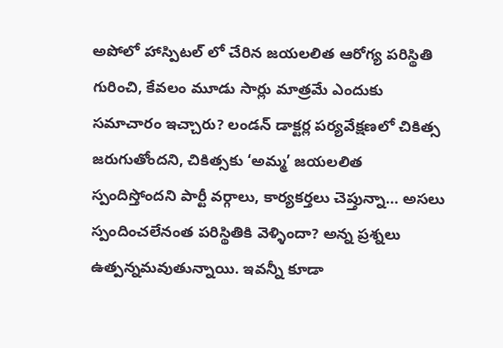అపోలో హాస్పిటల్ లో చేరిన జయలలిత ఆరోగ్య పరిస్థితి గురించి, కేవలం మూడు సార్లు మాత్రమే ఎందుకు సమాచారం ఇచ్చారు? లండన్ డాక్టర్ల పర్యవేక్షణలో చికిత్స జరుగుతోందని, చికిత్సకు ‘అమ్మ’ జయలలిత స్పందిస్తోందని పార్టీ వర్గాలు, కార్యకర్తలు చెప్తున్నా… అసలు స్పందించలేనంత పరిస్థితికి వెళ్ళిందా? అన్న ప్రశ్నలు ఉత్పన్నమవుతున్నాయి. ఇవన్నీ కూడా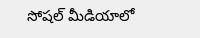సోషల్ మీడియాలో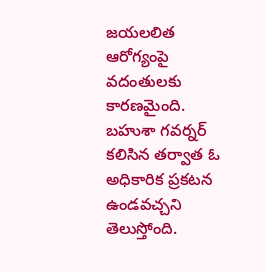జయలలిత ఆరోగ్యంపై వదంతులకు కారణమైంది. బహుశా గవర్నర్ కలిసిన తర్వాత ఓ అధికారిక ప్రకటన ఉండవచ్చని తెలుస్తోంది.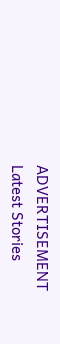ADVERTISEMENT
Latest Stories